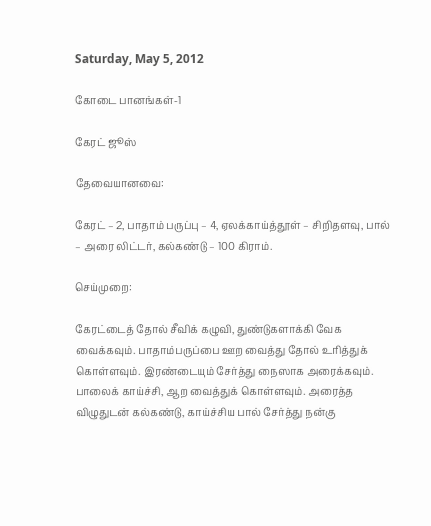Saturday, May 5, 2012

கோடை பானங்கள்-1

கேரட் ஜூஸ்

தேவையானவை:

கேரட் – 2, பாதாம் பருப்பு – 4, ஏலக்காய்த்தூள் – சிறிதளவு, பால் – அரை லிட்டர், கல்கண்டு – 100 கிராம்.

செய்முறை:

கேரட்டைத் தோல் சீவிக் கழுவி, துண்டுகளாக்கி வேக வைக்கவும். பாதாம்பருப்பை ஊற வைத்து தோல் உரித்துக் கொள்ளவும். இரண்டையும் சேர்த்து நைஸாக அரைக்கவும். பாலைக் காய்ச்சி, ஆற வைத்துக் கொள்ளவும். அரைத்த விழுதுடன் கல்கண்டு, காய்ச்சிய பால் சேர்த்து நன்கு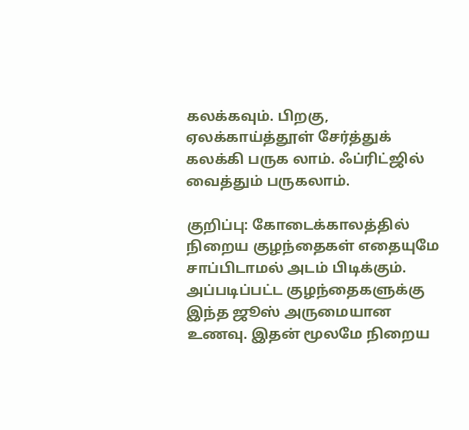கலக்கவும். பிறகு, ஏலக்காய்த்தூள் சேர்த்துக் கலக்கி பருக லாம். ஃப்ரிட்ஜில் வைத்தும் பருகலாம்.

குறிப்பு: கோடைக்காலத்தில் நிறைய குழந்தைகள் எதையுமே சாப்பிடாமல் அடம் பிடிக்கும். அப்படிப்பட்ட குழந்தைகளுக்கு இந்த ஜூஸ் அருமையான உணவு. இதன் மூலமே நிறைய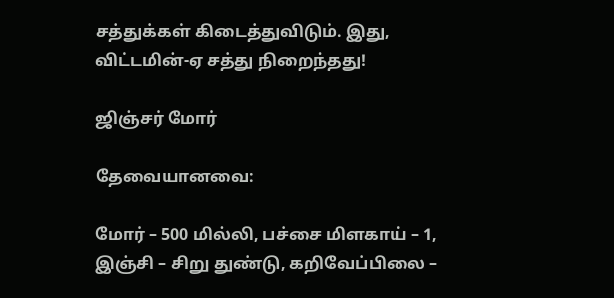சத்துக்கள் கிடைத்துவிடும். இது, விட்டமின்-ஏ சத்து நிறைந்தது!

ஜிஞ்சர் மோர்

தேவையானவை:

மோர் – 500 மில்லி, பச்சை மிளகாய் – 1, இஞ்சி – சிறு துண்டு, கறிவேப்பிலை –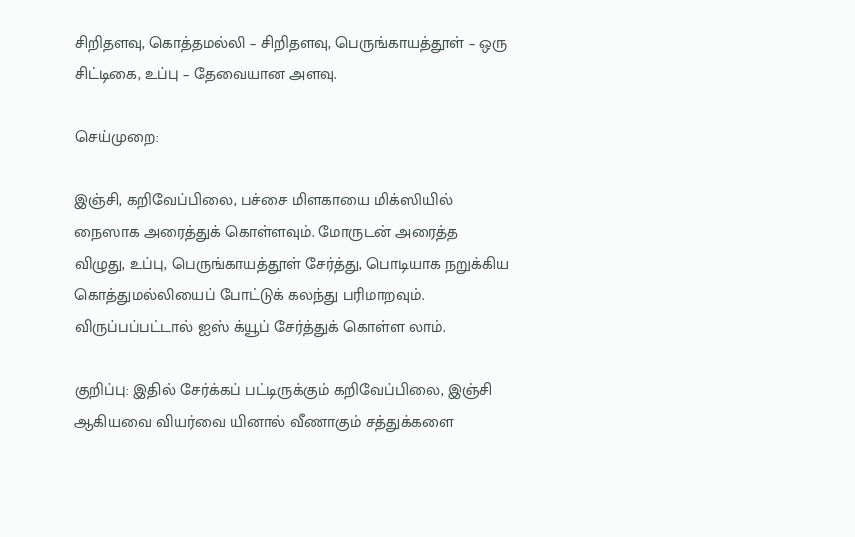சிறிதளவு, கொத்தமல்லி – சிறிதளவு, பெருங்காயத்தூள் – ஒரு சிட்டிகை, உப்பு – தேவையான அளவு.

செய்முறை:

இஞ்சி, கறிவேப்பிலை, பச்சை மிளகாயை மிக்ஸியில் நைஸாக அரைத்துக் கொள்ளவும். மோருடன் அரைத்த விழுது, உப்பு, பெருங்காயத்தூள் சேர்த்து, பொடியாக நறுக்கிய கொத்துமல்லியைப் போட்டுக் கலந்து பரிமாறவும். விருப்பப்பட்டால் ஐஸ் க்யூப் சேர்த்துக் கொள்ள லாம்.

குறிப்பு: இதில் சேர்க்கப் பட்டிருக்கும் கறிவேப்பிலை, இஞ்சி ஆகியவை வியர்வை யினால் வீணாகும் சத்துக்களை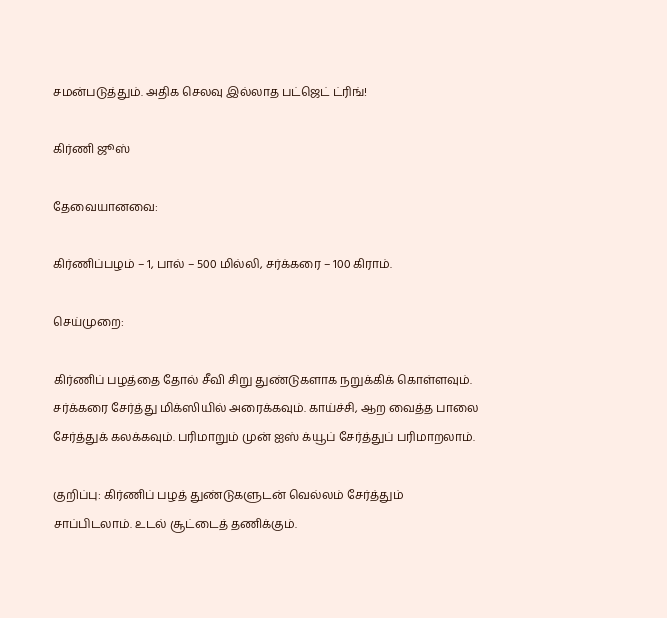சமன்படுத்தும். அதிக செலவு இல்லாத பட்ஜெட் ட்ரிங்!

கிர்ணி ஜூஸ்

தேவையானவை:

கிர்ணிப்பழம் – 1, பால் – 500 மில்லி, சர்க்கரை – 100 கிராம்.

செய்முறை:

கிர்ணிப் பழத்தை தோல் சீவி சிறு துண்டுகளாக நறுக்கிக் கொள்ளவும். சர்க்கரை சேர்த்து மிக்ஸியில் அரைக்கவும். காய்ச்சி, ஆற வைத்த பாலை சேர்த்துக் கலக்கவும். பரிமாறும் முன் ஐஸ் க்யூப் சேர்த்துப் பரிமாறலாம்.

குறிப்பு: கிர்ணிப் பழத் துண்டுகளுடன் வெல்லம் சேர்த்தும் சாப்பிடலாம். உடல் சூட்டைத் தணிக்கும்.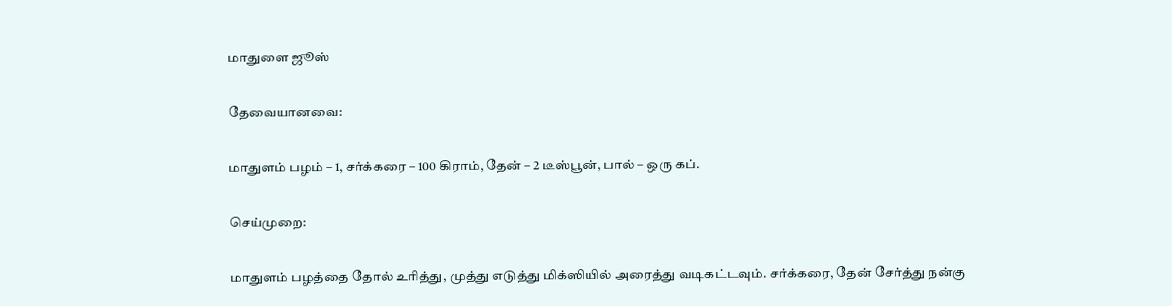மாதுளை ஜூஸ்

தேவையானவை:

மாதுளம் பழம் – 1, சர்க்கரை – 100 கிராம், தேன் – 2 டீஸ்பூன், பால் – ஒரு கப்.

செய்முறை:

மாதுளம் பழத்தை தோல் உரித்து, முத்து எடுத்து மிக்ஸியில் அரைத்து வடிகட்டவும். சர்க்கரை, தேன் சேர்த்து நன்கு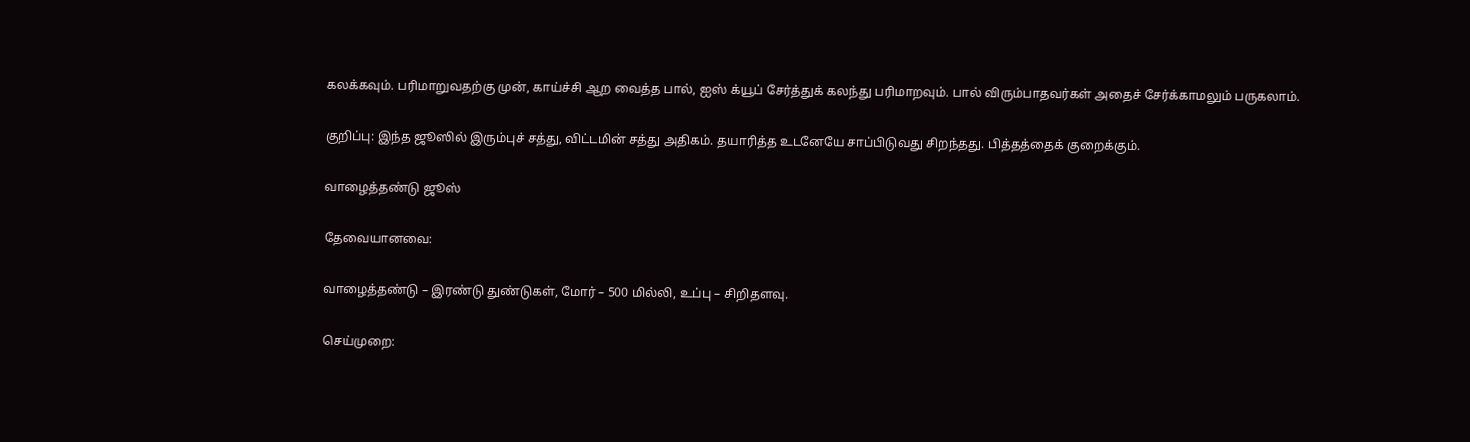கலக்கவும். பரிமாறுவதற்கு முன், காய்ச்சி ஆற வைத்த பால், ஐஸ் க்யூப் சேர்த்துக் கலந்து பரிமாறவும். பால் விரும்பாதவர்கள் அதைச் சேர்க்காமலும் பருகலாம்.

குறிப்பு: இந்த ஜூஸில் இரும்புச் சத்து, விட்டமின் சத்து அதிகம். தயாரித்த உடனேயே சாப்பிடுவது சிறந்தது. பித்தத்தைக் குறைக்கும்.

வாழைத்தண்டு ஜூஸ்

தேவையானவை:

வாழைத்தண்டு – இரண்டு துண்டுகள், மோர் – 500 மில்லி, உப்பு – சிறிதளவு.

செய்முறை: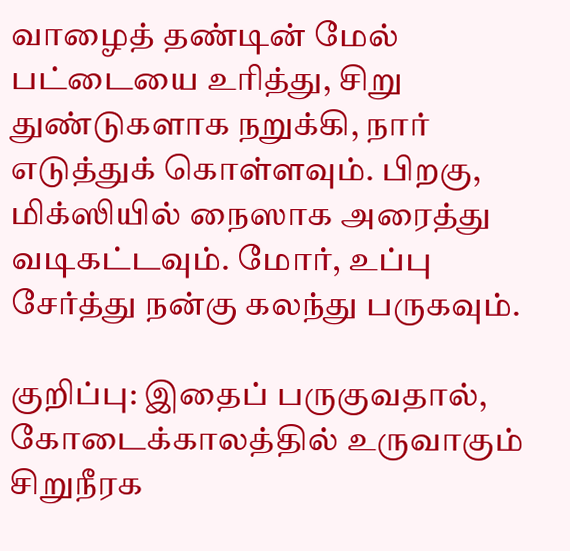வாழைத் தண்டின் மேல் பட்டையை உரித்து, சிறு துண்டுகளாக நறுக்கி, நார் எடுத்துக் கொள்ளவும். பிறகு, மிக்ஸியில் நைஸாக அரைத்து வடிகட்டவும். மோர், உப்பு சேர்த்து நன்கு கலந்து பருகவும்.

குறிப்பு: இதைப் பருகுவதால், கோடைக்காலத்தில் உருவாகும் சிறுநீரக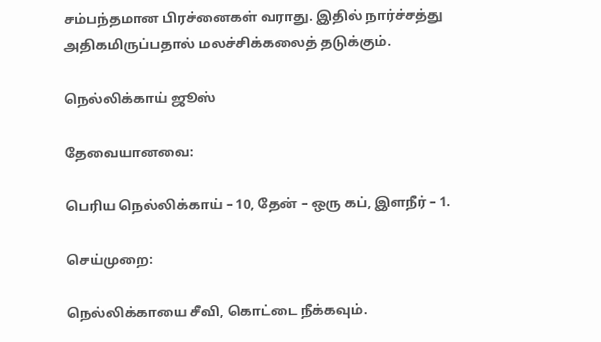சம்பந்தமான பிரச்னைகள் வராது. இதில் நார்ச்சத்து அதிகமிருப்பதால் மலச்சிக்கலைத் தடுக்கும்.

நெல்லிக்காய் ஜூஸ்

தேவையானவை:

பெரிய நெல்லிக்காய் – 10, தேன் – ஒரு கப், இளநீர் – 1.

செய்முறை:

நெல்லிக்காயை சீவி, கொட்டை நீக்கவும்.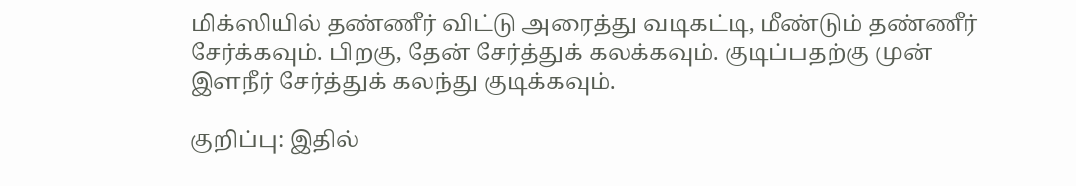மிக்ஸியில் தண்ணீர் விட்டு அரைத்து வடிகட்டி, மீண்டும் தண்ணீர் சேர்க்கவும். பிறகு, தேன் சேர்த்துக் கலக்கவும். குடிப்பதற்கு முன் இளநீர் சேர்த்துக் கலந்து குடிக்கவும்.

குறிப்பு: இதில்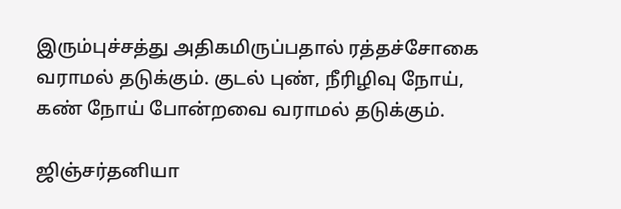இரும்புச்சத்து அதிகமிருப்பதால் ரத்தச்சோகை வராமல் தடுக்கும். குடல் புண், நீரிழிவு நோய், கண் நோய் போன்றவை வராமல் தடுக்கும்.

ஜிஞ்சர்தனியா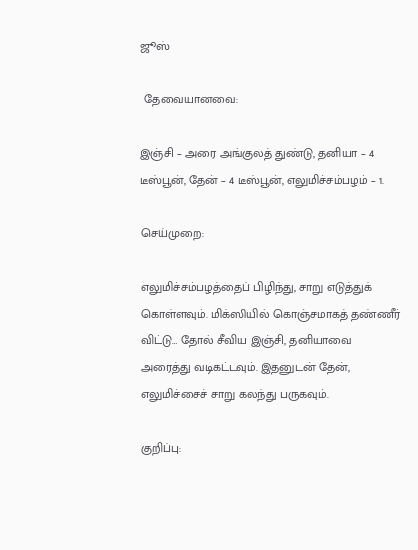ஜூஸ்

 தேவையானவை:

இஞ்சி – அரை அங்குலத் துண்டு, தனியா – 4 டீஸ்பூன், தேன் – 4 டீஸ்பூன், எலுமிச்சம்பழம் – 1.

செய்முறை:

எலுமிச்சம்பழத்தைப் பிழிந்து, சாறு எடுத்துக் கொள்ளவும். மிக்ஸியில் கொஞ்சமாகத் தண்ணீர் விட்டு… தோல் சீவிய இஞ்சி, தனியாவை அரைத்து வடிகட்டவும். இதனுடன் தேன், எலுமிச்சைச் சாறு கலந்து பருகவும்.

குறிப்பு: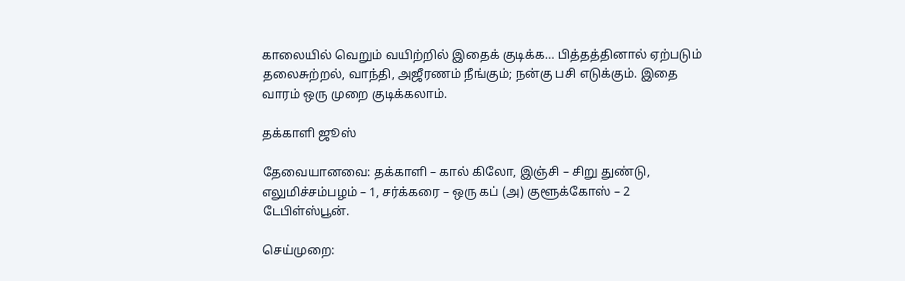காலையில் வெறும் வயிற்றில் இதைக் குடிக்க… பித்தத்தினால் ஏற்படும் தலைசுற்றல், வாந்தி, அஜீரணம் நீங்கும்; நன்கு பசி எடுக்கும். இதை வாரம் ஒரு முறை குடிக்கலாம்.

தக்காளி ஜூஸ்

தேவையானவை: தக்காளி – கால் கிலோ, இஞ்சி – சிறு துண்டு, எலுமிச்சம்பழம் – 1, சர்க்கரை – ஒரு கப் (அ) குளூக்கோஸ் – 2 டேபிள்ஸ்பூன்.

செய்முறை: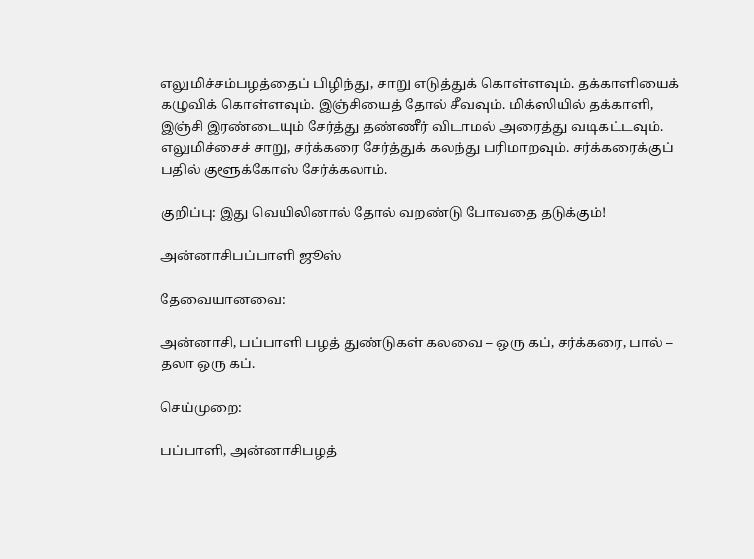எலுமிச்சம்பழத்தைப் பிழிந்து, சாறு எடுத்துக் கொள்ளவும். தக்காளியைக் கழுவிக் கொள்ளவும். இஞ்சியைத் தோல் சீவவும். மிக்ஸியில் தக்காளி, இஞ்சி இரண்டையும் சேர்த்து தண்ணீர் விடாமல் அரைத்து வடிகட்டவும். எலுமிச்சைச் சாறு, சர்க்கரை சேர்த்துக் கலந்து பரிமாறவும். சர்க்கரைக்குப் பதில் குளூக்கோஸ் சேர்க்கலாம்.

குறிப்பு: இது வெயிலினால் தோல் வறண்டு போவதை தடுக்கும்!

அன்னாசிபப்பாளி ஜூஸ்

தேவையானவை:

அன்னாசி, பப்பாளி பழத் துண்டுகள் கலவை – ஒரு கப், சர்க்கரை, பால் – தலா ஒரு கப்.

செய்முறை:

பப்பாளி, அன்னாசிபழத்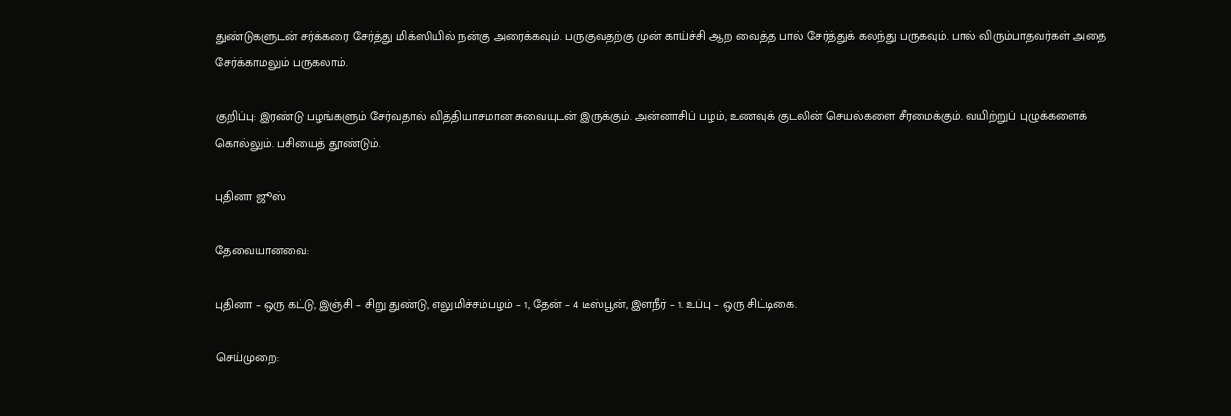துண்டுகளுடன் சர்க்கரை சேர்த்து மிக்ஸியில் நன்கு அரைக்கவும். பருகுவதற்கு முன் காய்ச்சி ஆற வைத்த பால் சேர்த்துக் கலந்து பருகவும். பால் விரும்பாதவர்கள் அதை சேர்க்காமலும் பருகலாம்.

குறிப்பு: இரண்டு பழங்களும் சேர்வதால் வித்தியாசமான சுவையுடன் இருக்கும். அன்னாசிப் பழம், உணவுக் குடலின் செயல்களை சீரமைக்கும். வயிற்றுப் புழுக்களைக் கொல்லும். பசியைத் தூண்டும்.

புதினா ஜூஸ்

தேவையானவை:

புதினா – ஒரு கட்டு, இஞ்சி – சிறு துண்டு, எலுமிச்சம்பழம் – 1, தேன் – 4 டீஸ்பூன், இளநீர் – 1. உப்பு – ஒரு சிட்டிகை.

செய்முறை: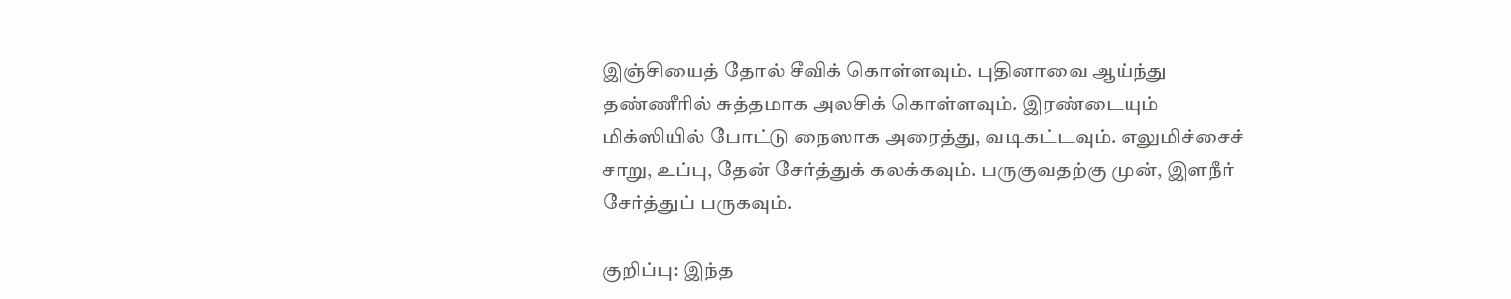இஞ்சியைத் தோல் சீவிக் கொள்ளவும். புதினாவை ஆய்ந்து தண்ணீரில் சுத்தமாக அலசிக் கொள்ளவும். இரண்டையும் மிக்ஸியில் போட்டு நைஸாக அரைத்து, வடிகட்டவும். எலுமிச்சைச் சாறு, உப்பு, தேன் சேர்த்துக் கலக்கவும். பருகுவதற்கு முன், இளநீர் சேர்த்துப் பருகவும்.

குறிப்பு: இந்த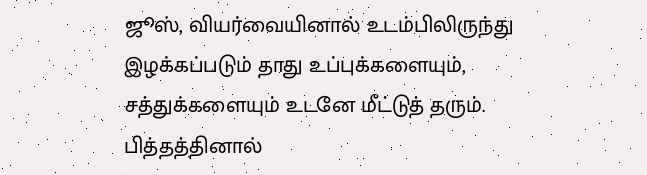ஜூஸ், வியர்வையினால் உடம்பிலிருந்து இழக்கப்படும் தாது உப்புக்களையும், சத்துக்களையும் உடனே மீட்டுத் தரும். பித்தத்தினால்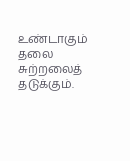உண்டாகும் தலை சுற்றலைத் தடுக்கும்.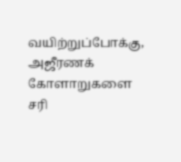வயிற்றுப்போக்கு, அஜீரணக் கோளாறுகளை சரி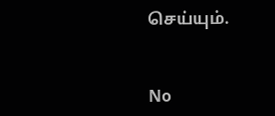செய்யும்.


No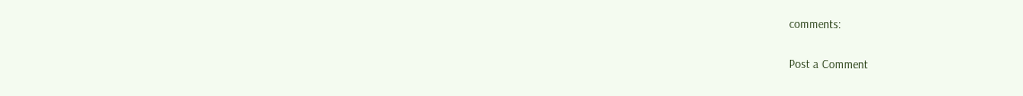comments:

Post a Comment